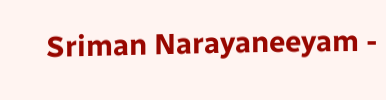Sriman Narayaneeyam -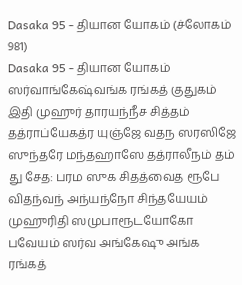Dasaka 95 - தியான யோகம் (ச்லோகம் 981)
Dasaka 95 - தியான யோகம்
ஸர்வாங்கேஷ்வங்க ரங்கத் குதுகம் இதி முஹுர் தாரயந்நீச சித்தம் தத்ராப்யேகத்ர யுஞ்ஜே வதந ஸரஸிஜே ஸுந்தரே மந்தஹாஸே தத்ராலீநம் தம் து சேத: பரம ஸுக சிதத்வைத ரூபே விதந்வந் அந்யந்நோ சிந்தயேயம் முஹுரிதி ஸமுபாரூடயோகோ பவேயம் ஸர்வ அங்கேஷு அங்க ரங்கத்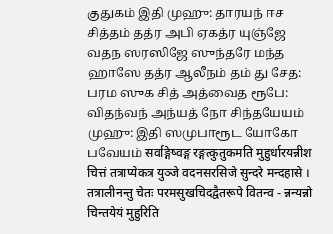குதுகம் இதி முஹு: தாரயந் ஈச சித்தம் தத்ர அபி ஏகத்ர யுஞ்ஜே வதந ஸரஸிஜே ஸுந்தரே மந்த ஹாஸே தத்ர ஆலீநம் தம் து சேத: பரம ஸுக சித் அத்வைத ரூபே: விதந்வந் அந்யத் நோ சிந்தயேயம் முஹு: இதி ஸமுபாரூட யோகோ பவேயம் सर्वाङ्गेष्वङ्ग रङ्गत्कुतुकमति मुहुर्धारयन्नीश चित्तं तत्राप्येकत्र युञ्जे वदनसरसिजे सुन्दरे मन्दहासे । तत्रालीनन्तु चेतः परमसुखचिदद्वैतरूपे वितन्व - न्नन्यन्नो चिन्तयेयं मुहुरिति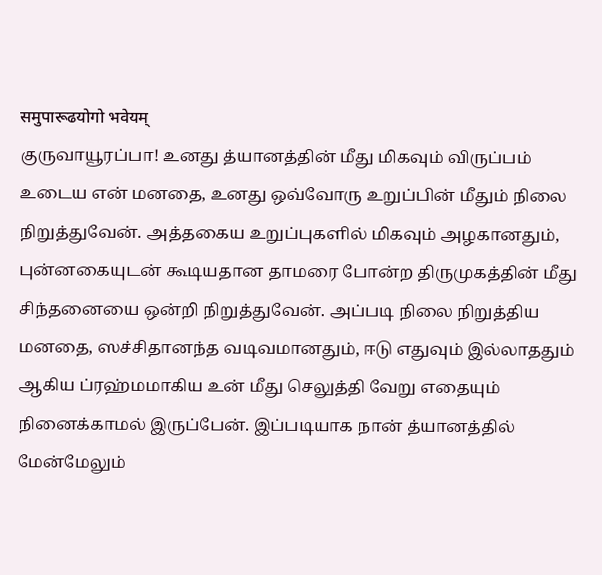समुपारूढयोगो भवेयम्
குருவாயூரப்பா! உனது த்யானத்தின் மீது மிகவும் விருப்பம் உடைய என் மனதை, உனது ஒவ்வோரு உறுப்பின் மீதும் நிலை நிறுத்துவேன். அத்தகைய உறுப்புகளில் மிகவும் அழகானதும், புன்னகையுடன் கூடியதான தாமரை போன்ற திருமுகத்தின் மீது சிந்தனையை ஒன்றி நிறுத்துவேன். அப்படி நிலை நிறுத்திய மனதை, ஸச்சிதானந்த வடிவமானதும், ஈடு எதுவும் இல்லாததும் ஆகிய ப்ரஹ்மமாகிய உன் மீது செலுத்தி வேறு எதையும் நினைக்காமல் இருப்பேன். இப்படியாக நான் த்யானத்தில் மேன்மேலும்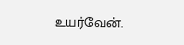உயர்வேன்.